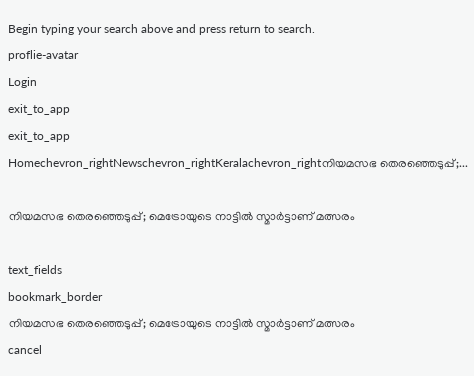Begin typing your search above and press return to search.
proflie-avatar
Login
exit_to_app
exit_to_app
Homechevron_rightNewschevron_rightKeralachevron_rightനിയമസഭ തെരഞ്ഞെടുപ്പ്;...

നിയമസഭ തെരഞ്ഞെടുപ്പ്; മെട്രോയുടെ നാട്ടിൽ സ്മാർട്ടാണ് മത്സരം

text_fields
bookmark_border
നിയമസഭ തെരഞ്ഞെടുപ്പ്; മെട്രോയുടെ നാട്ടിൽ സ്മാർട്ടാണ് മത്സരം
cancel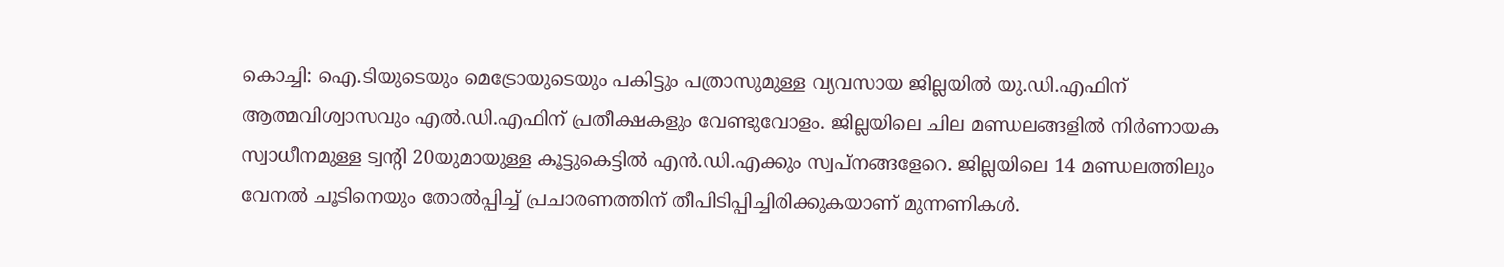കൊച്ചി: ഐ.ടിയുടെയും മെട്രോയുടെയും പകിട്ടും പത്രാസുമുള്ള വ്യവസായ ജില്ലയിൽ യു.ഡി.എഫിന് ആത്മവിശ്വാസവും എൽ.ഡി.എഫിന് പ്രതീക്ഷകളും വേണ്ടുവോളം. ജില്ലയിലെ ചില മണ്ഡലങ്ങളിൽ നിർണായക സ്വാധീനമുള്ള ട്വന്‍റി 20യുമായുള്ള കൂട്ടുകെട്ടിൽ എൻ.ഡി.എക്കും സ്വപ്നങ്ങളേറെ. ജില്ലയിലെ 14 മണ്ഡലത്തിലും വേനൽ ചൂടിനെയും തോൽപ്പിച്ച് പ്രചാരണത്തിന് തീപിടിപ്പിച്ചിരിക്കുകയാണ് മുന്നണികൾ.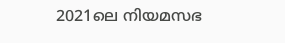2021ലെ നിയമസഭ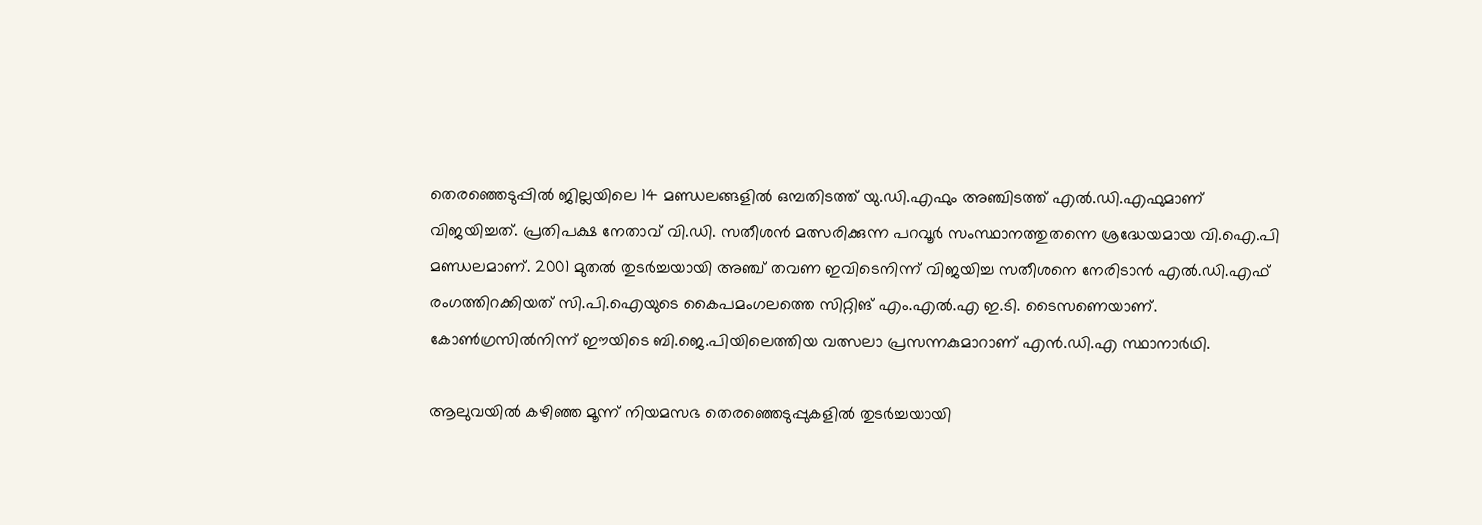തെരഞ്ഞെടുപ്പിൽ ജില്ലയിലെ 14 മണ്ഡലങ്ങളിൽ ഒമ്പതിടത്ത് യു.ഡി.എഫും അഞ്ചിടത്ത് എൽ.ഡി.എഫുമാണ് വിജയിച്ചത്. പ്രതിപക്ഷ നേതാവ് വി.ഡി. സതീശൻ മത്സരിക്കുന്ന പറവൂർ സംസ്ഥാനത്തുതന്നെ ശ്രദ്ധേയമായ വി.ഐ.പി മണ്ഡലമാണ്. 2001 മുതൽ തുടർച്ചയായി അഞ്ച് തവണ ഇവിടെനിന്ന് വിജയിച്ച സതീശനെ നേരിടാൻ എൽ.ഡി.എഫ് രംഗത്തിറക്കിയത് സി.പി.ഐയുടെ കൈപമംഗലത്തെ സിറ്റിങ് എം.എൽ.എ ഇ.ടി. ടൈസണെയാണ്. കോൺഗ്രസിൽനിന്ന് ഈയിടെ ബി.ജെ.പിയിലെത്തിയ വത്സലാ പ്രസന്നകുമാറാണ് എൻ.ഡി.എ സ്ഥാനാർഥി.

ആലുവയിൽ കഴിഞ്ഞ മൂന്ന് നിയമസഭ തെരഞ്ഞെടുപ്പുകളിൽ തുടർച്ചയായി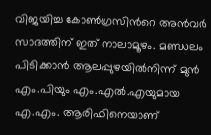വിജയിച്ച കോൺഗ്രസിന്‍റെ അൻവർ സാദത്തിന് ഇത് നാലാമൂഴം. മണ്ഡലം പിടിക്കാൻ ആലപ്പുഴയിൽനിന്ന് മുൻ എം.പിയും എം.എൽ.എയുമായ എ.എം. ആരിഫിനെയാണ്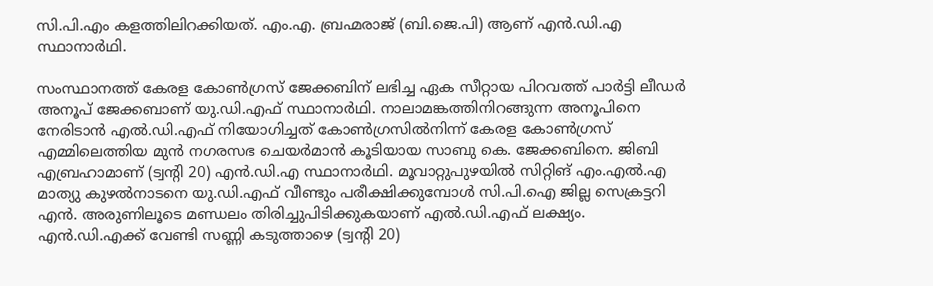സി.പി.എം കളത്തിലിറക്കിയത്. എം.എ. ബ്രഹ്മരാജ് (ബി.ജെ.പി) ആണ് എൻ.ഡി.എ സ്ഥാനാർഥി.

സംസ്ഥാനത്ത് കേരള കോൺഗ്രസ് ജേക്കബിന് ലഭിച്ച ഏക സീറ്റായ പിറവത്ത് പാർട്ടി ലീഡർ അനൂപ് ജേക്കബാണ് യു.ഡി.എഫ് സ്ഥാനാർഥി. നാലാമങ്കത്തിനിറങ്ങുന്ന അനൂപിനെ നേരിടാൻ എൽ.ഡി.എഫ് നിയോഗിച്ചത് കോൺഗ്രസിൽനിന്ന് കേരള കോൺഗ്രസ് എമ്മിലെത്തിയ മുൻ നഗരസഭ ചെയർമാൻ കൂടിയായ സാബു കെ. ജേക്കബിനെ. ജിബി എബ്രഹാമാണ് (ട്വന്‍റി 20) എൻ.ഡി.എ സ്ഥാനാർഥി. മൂവാറ്റുപുഴയിൽ സിറ്റിങ് എം.എൽ.എ മാത്യു കുഴൽനാടനെ യു.ഡി.എഫ് വീണ്ടും പരീക്ഷിക്കുമ്പോൾ സി.പി.ഐ ജില്ല സെക്രട്ടറി എൻ. അരുണിലൂടെ മണ്ഡലം തിരിച്ചുപിടിക്കുകയാണ് എൽ.ഡി.എഫ് ലക്ഷ്യം. എൻ.ഡി.എക്ക് വേണ്ടി സണ്ണി കടുത്താഴെ (ട്വന്‍റി 20)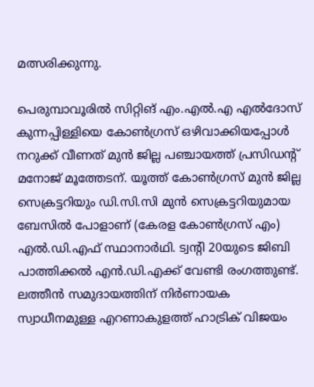മത്സരിക്കുന്നു.

പെരുമ്പാവൂരിൽ സിറ്റിങ് എം.എൽ.എ എൽദോസ് കുന്നപ്പിള്ളിയെ കോൺഗ്രസ് ഒഴിവാക്കിയപ്പോൾ നറുക്ക് വീണത് മുൻ ജില്ല പഞ്ചായത്ത് പ്രസിഡന്‍റ് മനോജ് മൂത്തേടന്. യൂത്ത് കോൺഗ്രസ് മുൻ ജില്ല സെക്രട്ടറിയും ഡി.സി.സി മുൻ സെക്രട്ടറിയുമായ ബേസിൽ പോളാണ് (കേരള കോൺഗ്രസ് എം) എൽ.ഡി.എഫ് സ്ഥാനാർഥി. ട്വന്‍റി 20യുടെ ജിബി പാത്തിക്കൽ എൻ.ഡി.എക്ക് വേണ്ടി രംഗത്തുണ്ട്. ലത്തീൻ സമുദായത്തിന് നിർണായക സ്വാധീനമുള്ള എറണാകുളത്ത് ഹാട്രിക് വിജയം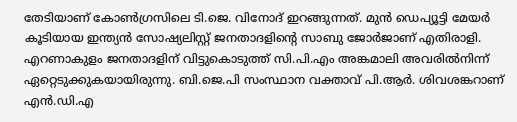തേടിയാണ് കോൺഗ്രസിലെ ടി.ജെ. വിനോദ് ഇറങ്ങുന്നത്. മുൻ ഡെപ്യൂട്ടി മേയർ കൂടിയായ ഇന്ത്യൻ സോഷ്യലിസ്റ്റ് ജനതാദളിന്‍റെ സാബു ജോർജാണ് എതിരാളി. എറണാകുളം ജനതാദളിന് വിട്ടുകൊടുത്ത് സി.പി.എം അങ്കമാലി അവരിൽനിന്ന് ഏറ്റെടുക്കുകയായിരുന്നു. ബി.ജെ.പി സംസ്ഥാന വക്താവ് പി.ആർ. ശിവശങ്കറാണ് എൻ.ഡി.എ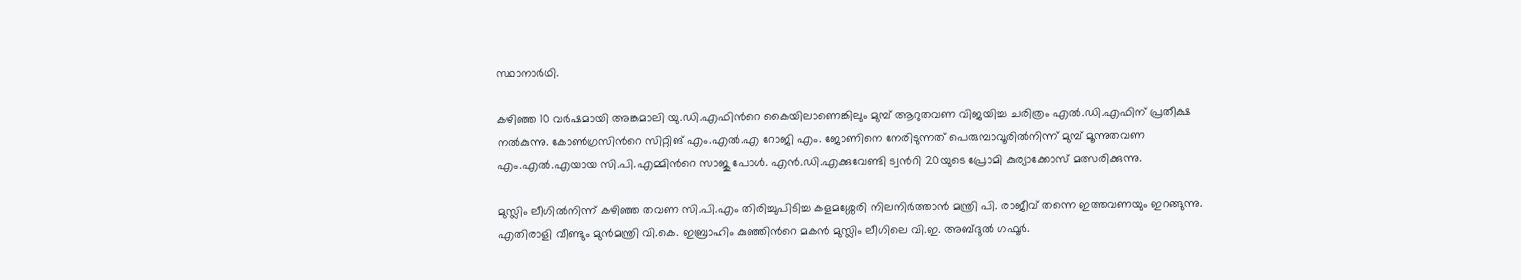സ്ഥാനാർഥി.

കഴിഞ്ഞ 10 വർഷമായി അങ്കമാലി യു.ഡി.എഫിന്‍റെ കൈയിലാണെങ്കിലും മുമ്പ് ആറുതവണ വിജയിച്ച ചരിത്രം എൽ.ഡി.എഫിന് പ്രതീക്ഷ നൽകുന്നു. കോൺഗ്രസിന്‍റെ സിറ്റിങ് എം.എൽ.എ റോജി എം. ജോണിനെ നേരിടുന്നത് പെരുമ്പാവൂരിൽനിന്ന് മുമ്പ് മൂന്നുതവണ എം.എൽ.എയായ സി.പി.എമ്മിന്‍റെ സാജു പോൾ. എൻ.ഡി.എക്കുവേണ്ടി ട്വന്‍റി 20യുടെ പ്രോമി കുര്യാക്കോസ് മത്സരിക്കുന്നു.

മുസ്ലിം ലീഗിൽനിന്ന് കഴിഞ്ഞ തവണ സി.പി.എം തിരിച്ചുപിടിച്ച കളമശ്ശേരി നിലനിർത്താൻ മന്ത്രി പി. രാജീവ് തന്നെ ഇത്തവണയും ഇറങ്ങുന്നു. എതിരാളി വീണ്ടും മുൻമന്ത്രി വി.കെ. ഇബ്രാഹിം കുഞ്ഞിന്‍റെ മകൻ മുസ്ലിം ലീഗിലെ വി.ഇ. അബ്ദുൽ ഗഫൂർ.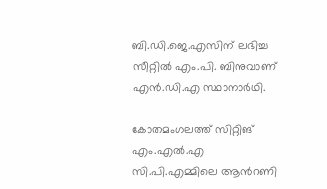ബി.ഡി.ജെ.എസിന് ലഭിച്ച സീറ്റിൽ എം.പി. ബിനുവാണ് എൻ.ഡി.എ സ്ഥാനാർഥി.

കോതമംഗലത്ത് സിറ്റിങ് എം.എൽ.എ സി.പി.എമ്മിലെ ആന്‍റണി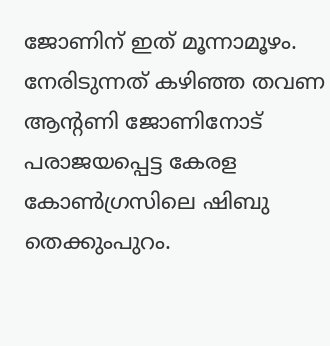ജോണിന് ഇത് മൂന്നാമൂഴം. നേരിടുന്നത് കഴിഞ്ഞ തവണ ആന്‍റണി ജോണിനോട് പരാജയപ്പെട്ട കേരള കോൺഗ്രസിലെ ഷിബു തെക്കുംപുറം.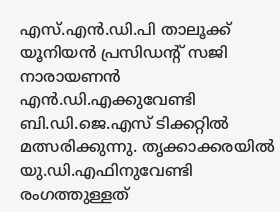എസ്.എൻ.ഡി.പി താലൂക്ക് യൂനിയൻ പ്രസിഡന്‍റ് സജി നാരായണൻ എൻ.ഡി.എക്കുവേണ്ടി ബി.ഡി.ജെ.എസ് ടിക്കറ്റിൽ മത്സരിക്കുന്നു. തൃക്കാക്കരയിൽ യു.ഡി.എഫിനുവേണ്ടി രംഗത്തുള്ളത്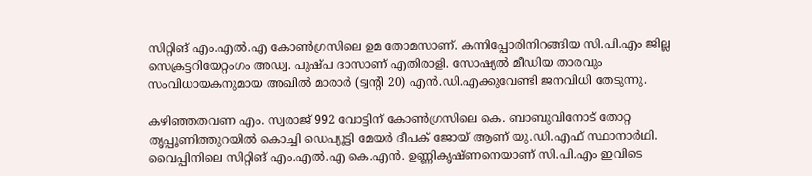സിറ്റിങ് എം.എൽ.എ കോൺഗ്രസിലെ ഉമ തോമസാണ്. കന്നിപ്പോരിനിറങ്ങിയ സി.പി.എം ജില്ല സെക്രട്ടറിയേറ്റംഗം അഡ്വ. പുഷ്പ ദാസാണ് എതിരാളി. സോഷ്യൽ മീഡിയ താരവും സംവിധായകനുമായ അഖിൽ മാരാർ (ട്വന്‍റി 20) എൻ.ഡി.എക്കുവേണ്ടി ജനവിധി തേടുന്നു.

കഴിഞ്ഞതവണ എം. സ്വരാജ് 992 വോട്ടിന് കോൺഗ്രസിലെ കെ. ബാബുവിനോട് തോറ്റ തൃപ്പൂണിത്തുറയിൽ കൊച്ചി ഡെപ്യൂട്ടി മേയർ ദീപക് ജോയ് ആണ് യു.ഡി.എഫ് സ്ഥാനാർഥി. വൈപ്പിനിലെ സിറ്റിങ് എം.എൽ.എ കെ.എൻ. ഉണ്ണികൃഷ്ണനെയാണ് സി.പി.എം ഇവിടെ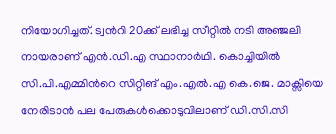നിയോഗിച്ചത്. ട്വന്‍റി 20ക്ക് ലഭിച്ച സീറ്റിൽ നടി അഞ്ജലി നായരാണ് എൻ.ഡി.എ സ്ഥാനാർഥി. കൊച്ചിയിൽ സി.പി.എമ്മിന്‍റെ സിറ്റിങ് എം.എൽ.എ കെ.ജെ. മാക്സിയെ നേരിടാൻ പല പേരുകൾക്കൊടുവിലാണ് ഡി.സി.സി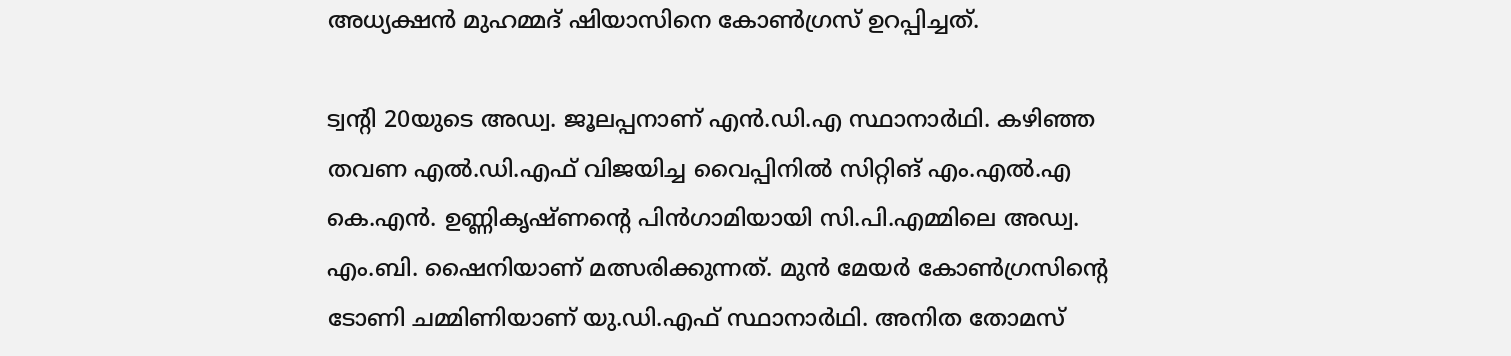അധ്യക്ഷൻ മുഹമ്മദ് ഷിയാസിനെ കോൺഗ്രസ് ഉറപ്പിച്ചത്.

ട്വന്‍റി 20യുടെ അഡ്വ. ജൂലപ്പനാണ് എൻ.ഡി.എ സ്ഥാനാർഥി. കഴിഞ്ഞ തവണ എൽ.ഡി.എഫ് വിജയിച്ച വൈപ്പിനിൽ സിറ്റിങ് എം.എൽ.എ കെ.എൻ. ഉണ്ണികൃഷ്ണന്‍റെ പിൻഗാമിയായി സി.പി.എമ്മിലെ അഡ്വ. എം.ബി. ഷൈനിയാണ് മത്സരിക്കുന്നത്. മുൻ മേയർ കോൺഗ്രസിന്‍റെ ടോണി ചമ്മിണിയാണ് യു.ഡി.എഫ് സ്ഥാനാർഥി. അനിത തോമസ്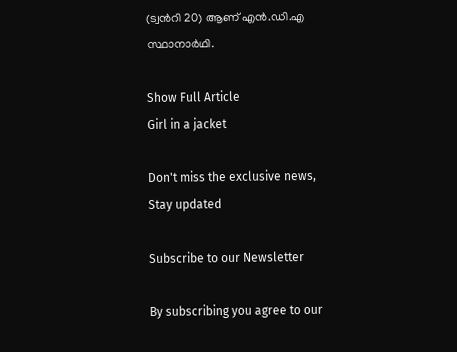(ട്വന്‍റി 20) ആണ് എൻ.ഡി.എ സ്ഥാനാർഥി.

Show Full Article
Girl in a jacket

Don't miss the exclusive news, Stay updated

Subscribe to our Newsletter

By subscribing you agree to our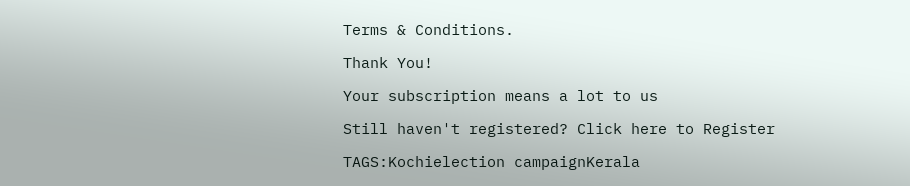Terms & Conditions.

Thank You!

Your subscription means a lot to us

Still haven't registered? Click here to Register

TAGS:Kochielection campaignKerala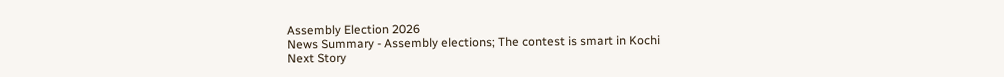Assembly Election 2026
News Summary - Assembly elections; The contest is smart in Kochi
Next Story